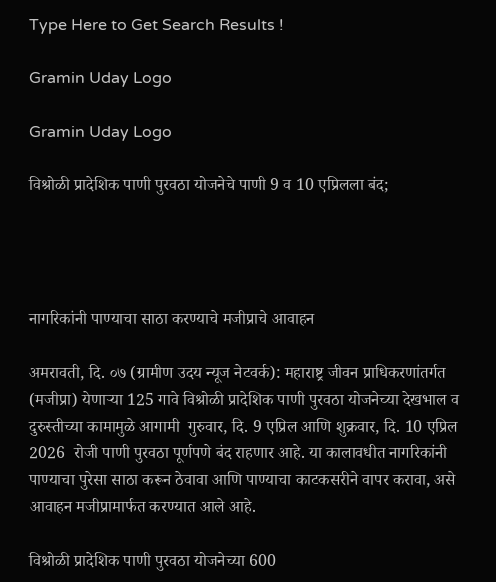Type Here to Get Search Results !

Gramin Uday Logo

Gramin Uday Logo

विश्रोळी प्रादेशिक पाणी पुरवठा योजनेचे पाणी 9 व 10 एप्रिलला बंद;




नागरिकांनी पाण्याचा साठा करण्याचे मजीप्राचे आवाहन

अमरावती, दि. ०७ (ग्रामीण उदय न्यूज नेटवर्क): महाराष्ट्र जीवन प्राधिकरणांतर्गत (मजीप्रा) येणाऱ्या 125 गावे विश्रोळी प्रादेशिक पाणी पुरवठा योजनेच्या देखभाल व दुरुस्तीच्या कामामुळे आगामी  गुरुवार, दि. 9 एप्रिल आणि शुक्रवार, दि. 10 एप्रिल 2026  रोजी पाणी पुरवठा पूर्णपणे बंद राहणार आहे. या कालावधीत नागरिकांनी पाण्याचा पुरेसा साठा करून ठेवावा आणि पाण्याचा काटकसरीने वापर करावा, असे आवाहन मजीप्रामार्फत करण्यात आले आहे.

विश्रोळी प्रादेशिक पाणी पुरवठा योजनेच्या 600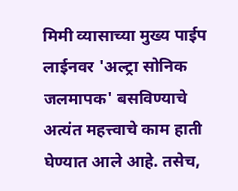मिमी व्यासाच्या मुख्य पाईप लाईनवर 'अल्ट्रा सोनिक जलमापक' बसविण्याचे अत्यंत महत्त्वाचे काम हाती घेण्यात आले आहे. तसेच,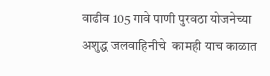वाढीव 105 गावे पाणी पुरवठा योजनेच्या अशुद्ध जलवाहिनीचे  कामही याच काळात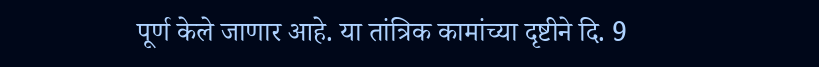पूर्ण केले जाणार आहे. या तांत्रिक कामांच्या दृष्टीने दि. 9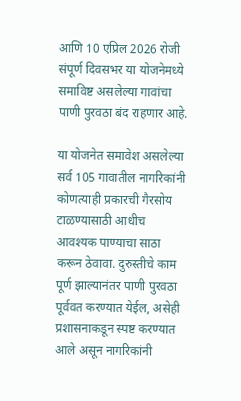आणि 10 एप्रिल 2026 रोजी संपूर्ण दिवसभर या योजनेमध्ये समाविष्ट असलेल्या गावांचा पाणी पुरवठा बंद राहणार आहे.

या योजनेत समावेश असलेल्या सर्व 105 गावातील नागरिकांनी कोणत्याही प्रकारची गैरसोय टाळण्यासाठी आधीच आवश्यक पाण्याचा साठा करून ठेवावा. दुरुस्तीचे काम पूर्ण झाल्यानंतर पाणी पुरवठा पूर्ववत करण्यात येईल, असेही प्रशासनाकडून स्पष्ट करण्यात आले असून नागरिकांनी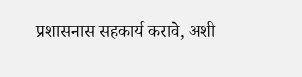प्रशासनास सहकार्य करावे, अशी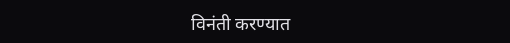विनंती करण्यात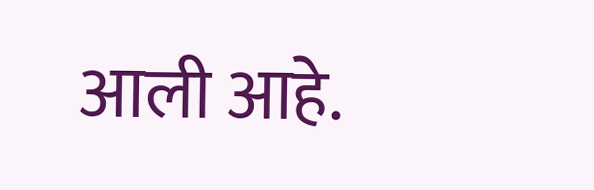आली आहे.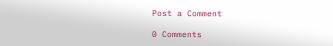Post a Comment

0 Comments